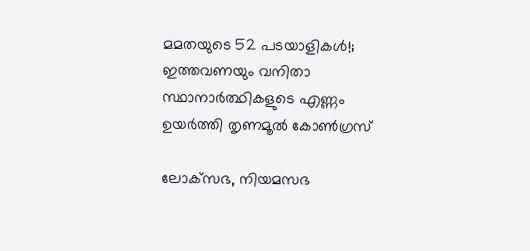മമതയുടെ 52 പടയാളികള്‍!; ഇത്തവണയും വനിതാ സ്ഥാനാര്‍ത്ഥികളുടെ എണ്ണം ഉയര്‍ത്തി തൃണമൂല്‍ കോണ്‍ഗ്രസ്

ലോക്‌സഭ, നിയമസഭ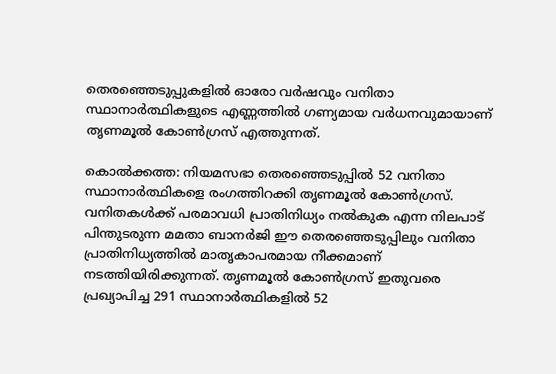തെരഞ്ഞെടുപ്പുകളില്‍ ഓരോ വര്‍ഷവും വനിതാ സ്ഥാനാര്‍ത്ഥികളുടെ എണ്ണത്തില്‍ ഗണ്യമായ വര്‍ധനവുമായാണ് തൃണമൂല്‍ കോണ്‍ഗ്രസ് എത്തുന്നത്.

കൊല്‍ക്കത്ത: നിയമസഭാ തെരഞ്ഞെടുപ്പില്‍ 52 വനിതാ സ്ഥാനാര്‍ത്ഥികളെ രംഗത്തിറക്കി തൃണമൂല്‍ കോണ്‍ഗ്രസ്. വനിതകള്‍ക്ക് പരമാവധി പ്രാതിനിധ്യം നല്‍കുക എന്ന നിലപാട് പിന്തുടരുന്ന മമതാ ബാനര്‍ജി ഈ തെരഞ്ഞെടുപ്പിലും വനിതാ പ്രാതിനിധ്യത്തില്‍ മാതൃകാപരമായ നീക്കമാണ് നടത്തിയിരിക്കുന്നത്. തൃണമൂല്‍ കോണ്‍ഗ്രസ് ഇതുവരെ പ്രഖ്യാപിച്ച 291 സ്ഥാനാര്‍ത്ഥികളില്‍ 52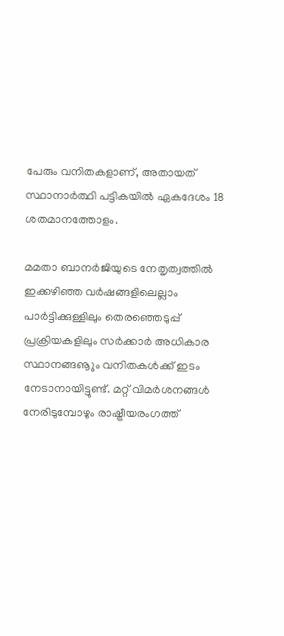പേരും വനിതകളാണ്, അതായത് സ്ഥാനാര്‍ത്ഥി പട്ടികയില്‍ ഏകദേശം 18 ശതമാനത്തോളം.

മമതാ ബാനര്‍ജിയുടെ നേതൃത്വത്തില്‍ ഇക്കഴിഞ്ഞ വര്‍ഷങ്ങളിലെല്ലാം പാര്‍ട്ടിക്കുള്ളിലും തെരഞ്ഞെടുപ്പ് പ്രക്രിയകളിലും സര്‍ക്കാര്‍ അധികാര സ്ഥാനങ്ങൡും വനിതകള്‍ക്ക് ഇടം നേടാനായിട്ടുണ്ട്. മറ്റ് വിമര്‍ശനങ്ങള്‍ നേരിടുമ്പോഴും രാഷ്ട്രീയരംഗത്ത്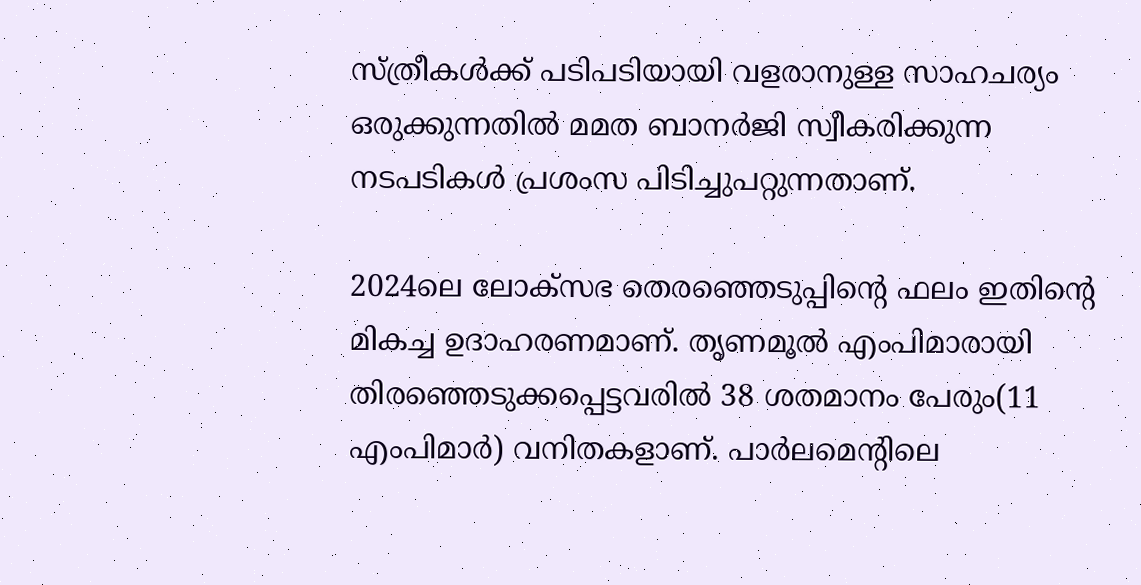സ്ത്രീകള്‍ക്ക് പടിപടിയായി വളരാനുള്ള സാഹചര്യം ഒരുക്കുന്നതില്‍ മമത ബാനര്‍ജി സ്വീകരിക്കുന്ന നടപടികള്‍ പ്രശംസ പിടിച്ചുപറ്റുന്നതാണ്.

2024ലെ ലോക്‌സഭ തെരഞ്ഞെടുപ്പിന്റെ ഫലം ഇതിന്റെ മികച്ച ഉദാഹരണമാണ്. തൃണമൂല്‍ എംപിമാരായി തിരഞ്ഞെടുക്കപ്പെട്ടവരില്‍ 38 ശതമാനം പേരും(11 എംപിമാര്‍) വനിതകളാണ്. പാര്‍ലമെന്റിലെ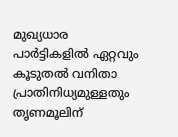മുഖ്യധാര പാര്‍ട്ടികളില്‍ ഏറ്റവും കൂടുതല്‍ വനിതാ പ്രാതിനിധ്യമുള്ളതും തൃണമൂലിന്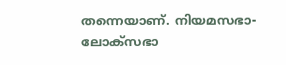തന്നെയാണ്. നിയമസഭാ-ലോക്‌സഭാ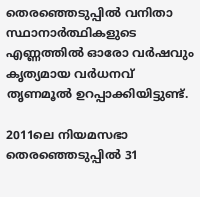തെരഞ്ഞെടുപ്പില്‍ വനിതാ സ്ഥാനാര്‍ത്ഥികളുടെ എണ്ണത്തില്‍ ഓരോ വര്‍ഷവും കൃത്യമായ വര്‍ധനവ് തൃണമൂല്‍ ഉറപ്പാക്കിയിട്ടുണ്ട്.

2011ലെ നിയമസഭാ തെരഞ്ഞെടുപ്പില്‍ 31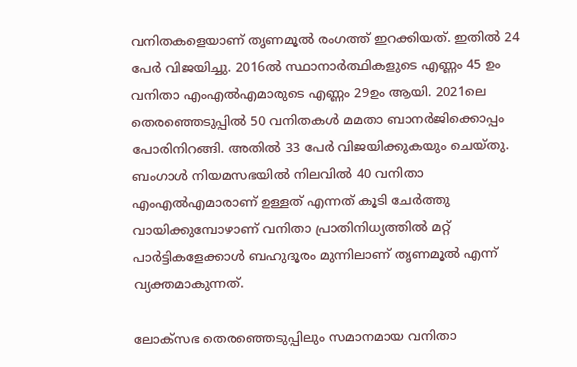വനിതകളെയാണ് തൃണമൂല്‍ രംഗത്ത് ഇറക്കിയത്. ഇതില്‍ 24 പേര്‍ വിജയിച്ചു. 2016ല്‍ സ്ഥാനാര്‍ത്ഥികളുടെ എണ്ണം 45 ഉം വനിതാ എംഎല്‍എമാരുടെ എണ്ണം 29ഉം ആയി. 2021ലെ തെരഞ്ഞെടുപ്പില്‍ 50 വനിതകള്‍ മമതാ ബാനര്‍ജിക്കൊപ്പം പോരിനിറങ്ങി. അതില്‍ 33 പേര്‍ വിജയിക്കുകയും ചെയ്തു. ബംഗാള്‍ നിയമസഭയില്‍ നിലവില്‍ 40 വനിതാ എംഎല്‍എമാരാണ് ഉള്ളത് എന്നത് കൂടി ചേര്‍ത്തു വായിക്കുമ്പോഴാണ് വനിതാ പ്രാതിനിധ്യത്തില്‍ മറ്റ് പാര്‍ട്ടികളേക്കാള്‍ ബഹുദൂരം മുന്നിലാണ് തൃണമൂല്‍ എന്ന് വ്യക്തമാകുന്നത്.

ലോക്‌സഭ തെരഞ്ഞെടുപ്പിലും സമാനമായ വനിതാ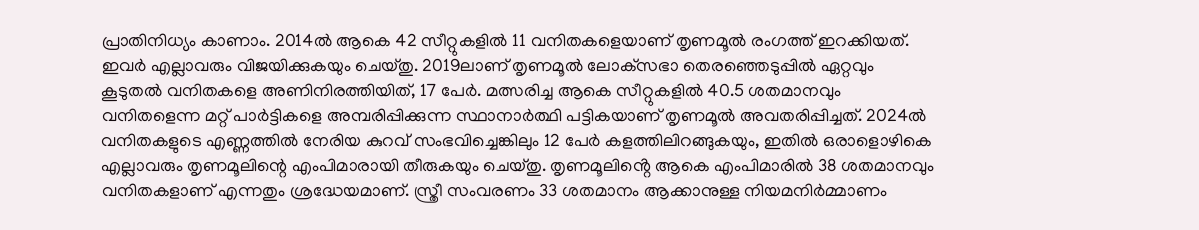പ്രാതിനിധ്യം കാണാം. 2014ല്‍ ആകെ 42 സീറ്റുകളില്‍ 11 വനിതകളെയാണ് തൃണമൂല്‍ രംഗത്ത് ഇറക്കിയത്. ഇവര്‍ എല്ലാവരും വിജയിക്കുകയും ചെയ്തു. 2019ലാണ് തൃണമൂല്‍ ലോക്‌സഭാ തെരഞ്ഞെടുപ്പില്‍ ഏറ്റവും കൂടുതല്‍ വനിതകളെ അണിനിരത്തിയിത്, 17 പേര്‍. മത്സരിച്ച ആകെ സീറ്റുകളില്‍ 40.5 ശതമാനവും വനിതളെന്ന മറ്റ് പാര്‍ട്ടികളെ അമ്പരിപ്പിക്കുന്ന സ്ഥാനാര്‍ത്ഥി പട്ടികയാണ് തൃണമൂല്‍ അവതരിപ്പിച്ചത്. 2024ല്‍ വനിതകളുടെ എണ്ണത്തില്‍ നേരിയ കുറവ് സംഭവിച്ചെങ്കിലും 12 പേര്‍ കളത്തിലിറങ്ങുകയും, ഇതില്‍ ഒരാളൊഴികെ എല്ലാവരും തൃണമൂലിന്റെ എംപിമാരായി തീരുകയും ചെയ്തു. തൃണമൂലിൻ്റെ ആകെ എംപിമാരിൽ 38 ശതമാനവും വനിതകളാണ് എന്നതും ശ്രദ്ധേയമാണ്. സ്ത്രീ സംവരണം 33 ശതമാനം ആക്കാനുള്ള നിയമനിർമ്മാണം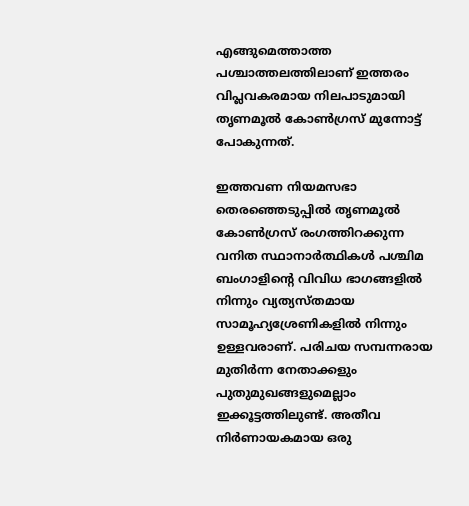എങ്ങുമെത്താത്ത പശ്ചാത്തലത്തിലാണ് ഇത്തരം വിപ്ലവകരമായ നിലപാടുമായി തൃണമൂൽ കോൺഗ്രസ് മുന്നോട്ട് പോകുന്നത്.

ഇത്തവണ നിയമസഭാ തെരഞ്ഞെടുപ്പില്‍ തൃണമൂല്‍ കോണ്‍ഗ്രസ് രംഗത്തിറക്കുന്ന വനിത സ്ഥാനാര്‍ത്ഥികള്‍ പശ്ചിമ ബംഗാളിന്റെ വിവിധ ഭാഗങ്ങളില്‍ നിന്നും വ്യത്യസ്തമായ സാമൂഹ്യശ്രേണികളില്‍ നിന്നും ഉള്ളവരാണ്. പരിചയ സമ്പന്നരായ മുതിര്‍ന്ന നേതാക്കളും പുതുമുഖങ്ങളുമെല്ലാം ഇക്കൂട്ടത്തിലുണ്ട്. അതീവ നിര്‍ണായകമായ ഒരു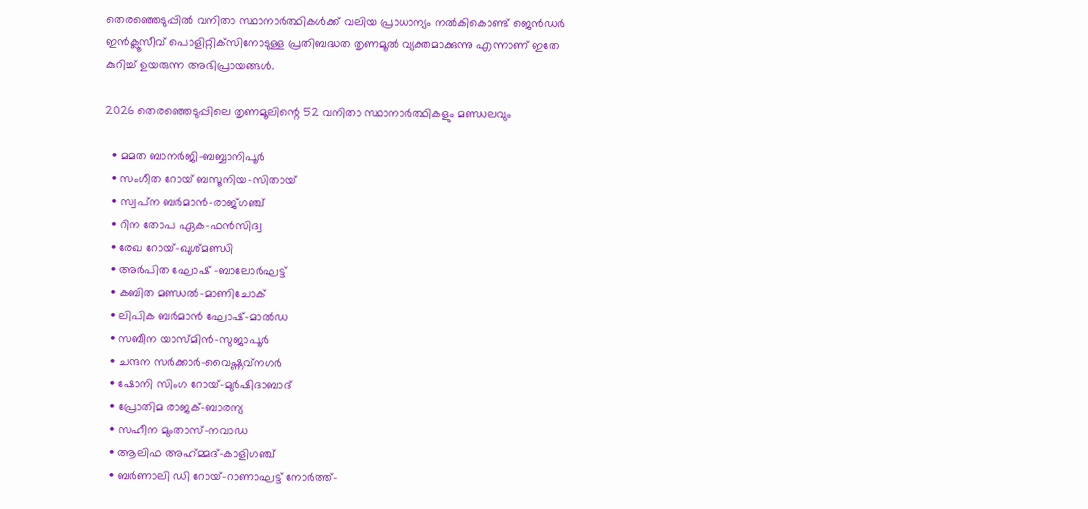തെരഞ്ഞെടുപ്പില്‍ വനിതാ സ്ഥാനാര്‍ത്ഥികള്‍ക്ക് വലിയ പ്രാധാന്യം നല്‍കികൊണ്ട് ജെന്‍ഡര്‍ ഇന്‍ക്ലൂസീവ് പൊളിറ്റിക്‌സിനോടുള്ള പ്രതിബദ്ധത തൃണമൂല്‍ വ്യക്തമാക്കുന്നു എന്നാണ് ഇതേ കുറിച്ച് ഉയരുന്ന അഭിപ്രായങ്ങള്‍.

2026 തെരഞ്ഞെടുപ്പിലെ തൃണമൂലിന്റെ 52 വനിതാ സ്ഥാനാര്‍ത്ഥികളും മണ്ഡലവും

  • മമത ബാനര്‍ജി-ബബ്ബാനിപൂര്‍
  • സംഗീത റോയ് ബസൂനിയ-സിതായ്
  • സ്വപ്‌ന ബര്‍മാന്‍-രാജ്ഗഞ്ച്
  • റിന തോപ ഏക-ഫന്‍സിദ്വ
  • രേഖ റോയ്-ഖുശ്മണ്ഡി
  • അര്‍പിത ഘോഷ് -ബാലോര്‍ഘട്ട്
  • കബിത മണ്ഡല്‍-മാണിചോക്
  • ലിപിക ബര്‍മാന്‍ ഘോഷ്-മാല്‍ഡ
  • സബീന യാസ്മിന്‍-സുജാപൂര്‍
  • ചന്ദന സര്‍ക്കാര്‍-വൈഷ്ണവ്‌നഗര്‍
  • ഷോനി സിംഗ റോയ്-മുര്‍ഷിദാബാദ്
  • പ്രോതിമ രാജക്-ബാരന്യ
  • സഹീന മുംതാസ്-നവാഡ
  • ആലിഫ അഹ്‌മ്മദ്-കാളിഗഞ്ച്
  • ബര്‍ണാലി ഡി റോയ്-റാണാഘട്ട് നോര്‍ത്ത്-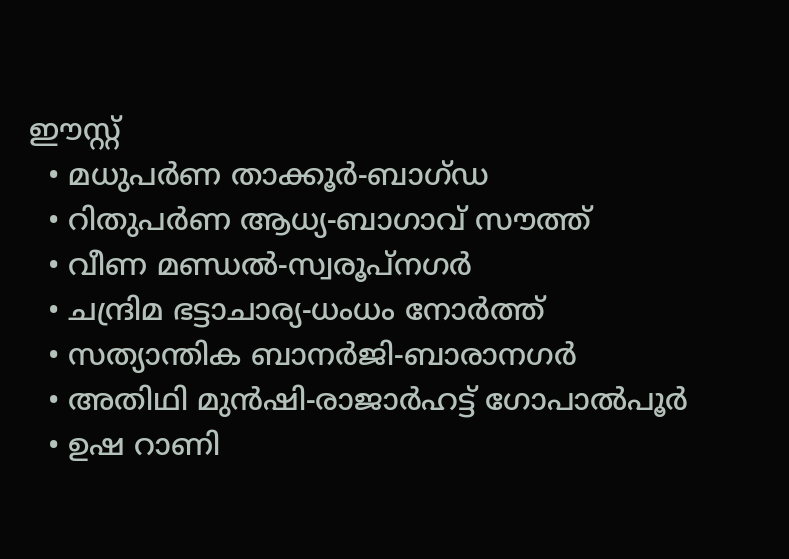ഈസ്റ്റ്
  • മധുപര്‍ണ താക്കൂര്‍-ബാഗ്ഡ
  • റിതുപര്‍ണ ആധ്യ-ബാഗാവ് സൗത്ത്
  • വീണ മണ്ഡല്‍-സ്വരൂപ്‌നഗര്‍
  • ചന്ദ്രിമ ഭട്ടാചാര്യ-ധംധം നോര്‍ത്ത്
  • സത്യാന്തിക ബാനര്‍ജി-ബാരാനഗര്‍
  • അതിഥി മുന്‍ഷി-രാജാര്‍ഹട്ട് ഗോപാല്‍പൂര്‍
  • ഉഷ റാണി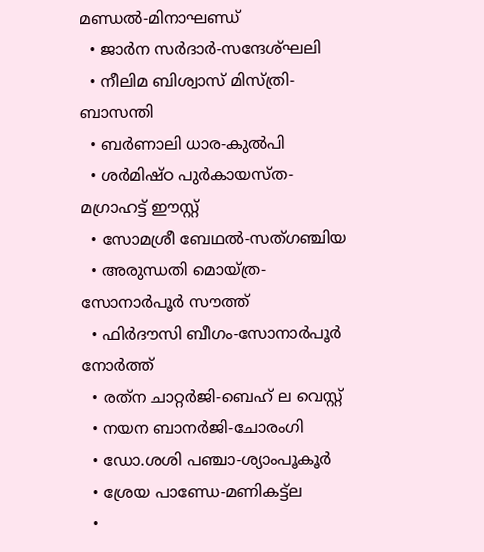മണ്ഡല്‍-മിനാഘണ്ഡ്
  • ജാര്‍ന സര്‍ദാര്‍-സന്ദേശ്ഘലി
  • നീലിമ ബിശ്വാസ് മിസ്ത്രി-ബാസന്തി
  • ബര്‍ണാലി ധാര-കുല്‍പി
  • ശര്‍മിഷ്ഠ പുര്‍കായസ്ത-മഗ്രാഹട്ട് ഈസ്റ്റ്
  • സോമശ്രീ ബേഥല്‍-സത്ഗഞ്ചിയ
  • അരുന്ധതി മൊയ്ത്ര-സോനാര്‍പൂര്‍ സൗത്ത്
  • ഫിര്‍ദൗസി ബീഗം-സോനാര്‍പൂര്‍ നോര്‍ത്ത്
  • രത്‌ന ചാറ്റര്‍ജി-ബെഹ് ല വെസ്റ്റ്
  • നയന ബാനര്‍ജി-ചോരംഗി
  • ഡോ.ശശി പഞ്ചാ-ശ്യാംപൂകൂര്‍
  • ശ്രേയ പാണ്ഡേ-മണികട്ട്‌ല
  •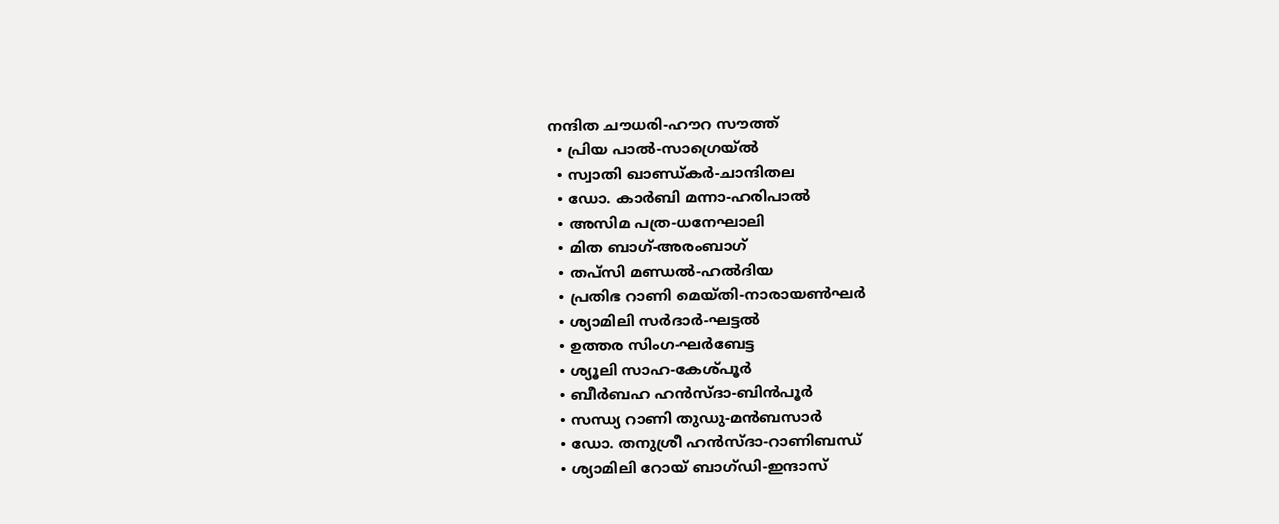നന്ദിത ചൗധരി-ഹൗറ സൗത്ത്
  • പ്രിയ പാല്‍-സാഗ്രെയ്ല്‍
  • സ്വാതി ഖാണ്ഡ്കര്‍-ചാന്ദിതല
  • ഡോ. കാര്‍ബി മന്നാ-ഹരിപാല്‍
  • അസിമ പത്ര-ധനേഘാലി
  • മിത ബാഗ്-അരംബാഗ്
  • തപ്‌സി മണ്ഡല്‍-ഹല്‍ദിയ
  • പ്രതിഭ റാണി മെയ്തി-നാരായണ്‍ഘര്‍
  • ശ്യാമിലി സര്‍ദാര്‍-ഘട്ടല്‍
  • ഉത്തര സിംഗ-ഘര്‍ബേട്ട
  • ശ്യൂലി സാഹ-കേശ്പൂര്‍
  • ബീര്‍ബഹ ഹന്‍സ്ദാ-ബിന്‍പൂര്‍
  • സന്ധ്യ റാണി തുഡു-മന്‍ബസാര്‍
  • ഡോ. തനുശ്രീ ഹന്‍സ്ദാ-റാണിബന്ധ്
  • ശ്യാമിലി റോയ് ബാഗ്ഡി-ഇന്ദാസ്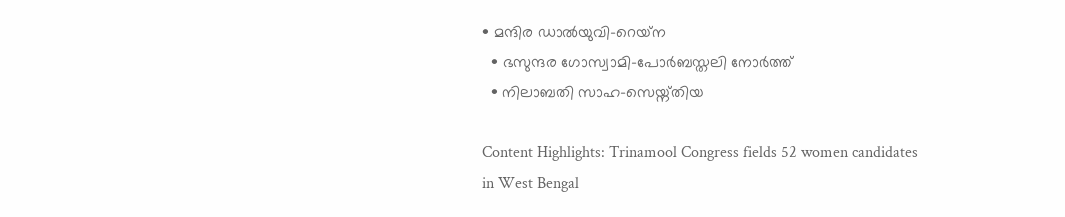• മന്ദിര ഡാല്‍യുവി-റെയ്‌ന
  • ഭസുന്ദര ഗോസ്വാമി-പോര്‍ബസ്തലി നോര്‍ത്ത്
  • നിലാബതി സാഹ-സെയ്ന്തിയ

Content Highlights: Trinamool Congress fields 52 women candidates in West Bengal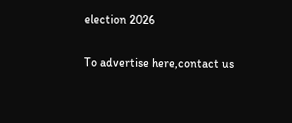election 2026

To advertise here,contact us